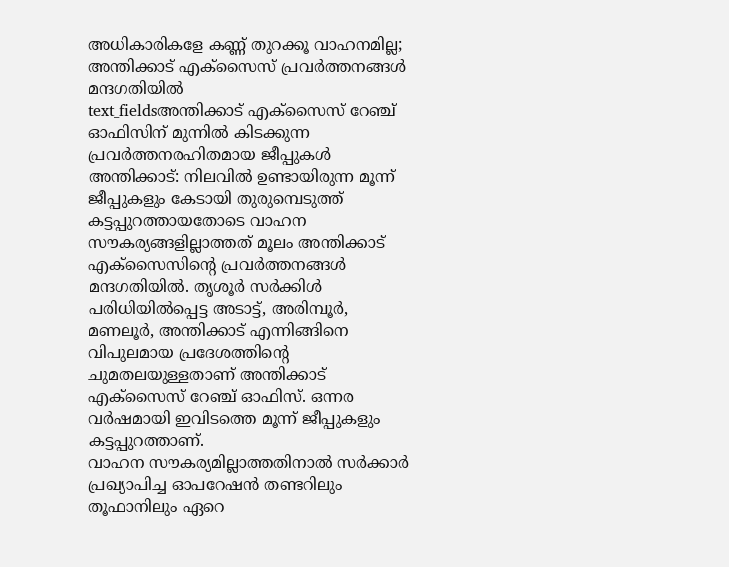അധികാരികളേ കണ്ണ് തുറക്കൂ വാഹനമില്ല; അന്തിക്കാട് എക്സൈസ് പ്രവർത്തനങ്ങൾ മന്ദഗതിയിൽ
text_fieldsഅന്തിക്കാട് എക്സൈസ് റേഞ്ച് ഓഫിസിന് മുന്നിൽ കിടക്കുന്ന പ്രവർത്തനരഹിതമായ ജീപ്പുകൾ
അന്തിക്കാട്: നിലവിൽ ഉണ്ടായിരുന്ന മൂന്ന് ജീപ്പുകളും കേടായി തുരുമ്പെടുത്ത് കട്ടപ്പുറത്തായതോടെ വാഹന സൗകര്യങ്ങളില്ലാത്തത് മൂലം അന്തിക്കാട് എക്സൈസിന്റെ പ്രവർത്തനങ്ങൾ മന്ദഗതിയിൽ. തൃശൂർ സർക്കിൾ പരിധിയിൽപ്പെട്ട അടാട്ട്, അരിമ്പൂർ, മണലൂർ, അന്തിക്കാട് എന്നിങ്ങിനെ വിപുലമായ പ്രദേശത്തിന്റെ ചുമതലയുള്ളതാണ് അന്തിക്കാട് എക്സൈസ് റേഞ്ച് ഓഫിസ്. ഒന്നര വർഷമായി ഇവിടത്തെ മൂന്ന് ജീപ്പുകളും കട്ടപ്പുറത്താണ്.
വാഹന സൗകര്യമില്ലാത്തതിനാൽ സർക്കാർ പ്രഖ്യാപിച്ച ഓപറേഷൻ തണ്ടറിലും തൂഫാനിലും ഏറെ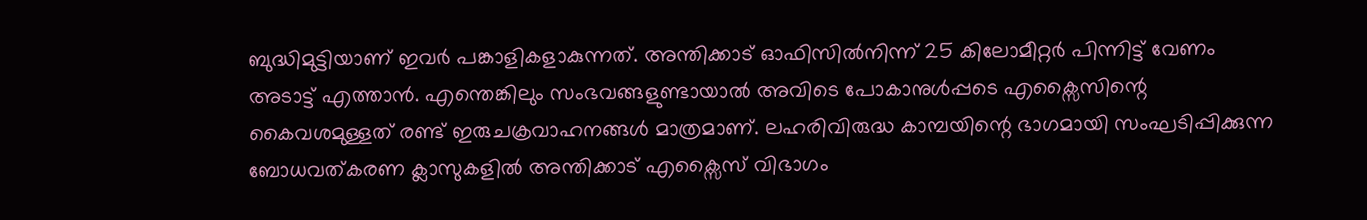ബുദ്ധിമുട്ടിയാണ് ഇവർ പങ്കാളികളാകുന്നത്. അന്തിക്കാട് ഓഫിസിൽനിന്ന് 25 കിലോമീറ്റർ പിന്നിട്ട് വേണം അടാട്ട് എത്താൻ. എന്തെങ്കിലും സംഭവങ്ങളുണ്ടായാൽ അവിടെ പോകാനുൾപ്പടെ എക്സൈസിന്റെ കൈവശമുള്ളത് രണ്ട് ഇരുചക്രവാഹനങ്ങൾ മാത്രമാണ്. ലഹരിവിരുദ്ധ കാമ്പയിന്റെ ഭാഗമായി സംഘടിപ്പിക്കുന്ന ബോധവത്കരണ ക്ലാസുകളിൽ അന്തിക്കാട് എക്സൈസ് വിഭാഗം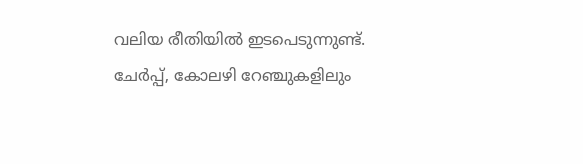വലിയ രീതിയിൽ ഇടപെടുന്നുണ്ട്.
ചേർപ്പ്, കോലഴി റേഞ്ചുകളിലും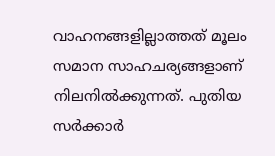വാഹനങ്ങളില്ലാത്തത് മൂലം സമാന സാഹചര്യങ്ങളാണ് നിലനിൽക്കുന്നത്. പുതിയ സർക്കാർ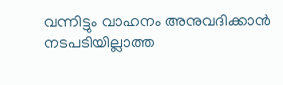വന്നിട്ടും വാഹനം അനുവദിക്കാൻ നടപടിയില്ലാത്ത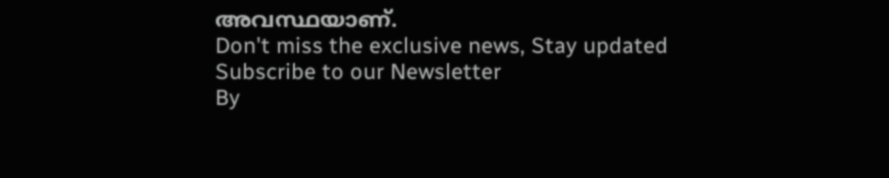അവസ്ഥയാണ്.
Don't miss the exclusive news, Stay updated
Subscribe to our Newsletter
By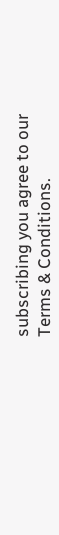subscribing you agree to our Terms & Conditions.